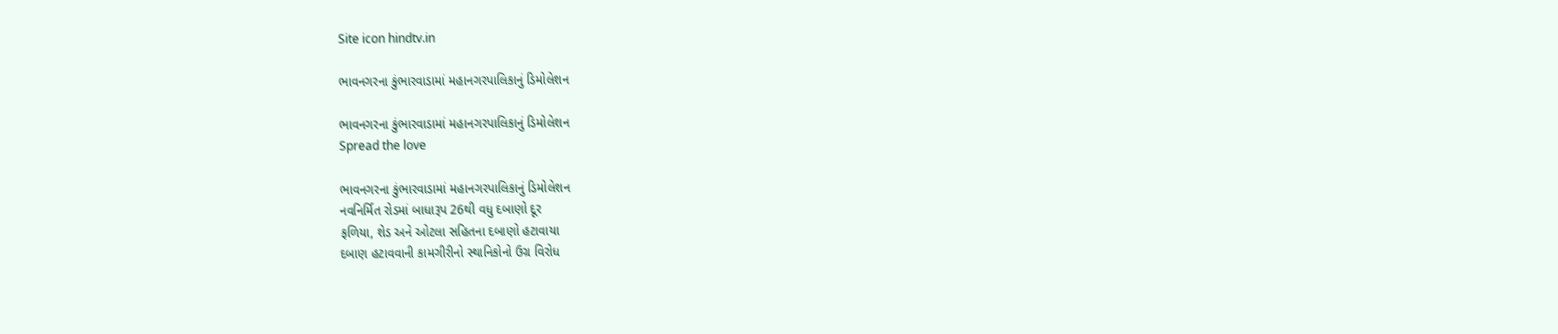Site icon hindtv.in

ભાવનગરના કુંભારવાડામાં મહાનગરપાલિકાનું ડિમોલેશન

ભાવનગરના કુંભારવાડામાં મહાનગરપાલિકાનું ડિમોલેશન
Spread the love

ભાવનગરના કુંભારવાડામાં મહાનગરપાલિકાનું ડિમોલેશન
નવનિર્મિત રોડમાં બાધારૂપ 26થી વધુ દબાણો દૂર
ફળિયા, શેડ અને ઓટલા સહિતના દબાણો હટાવાયા
દબાણ હટાવવાની કામગીરીનો સ્થાનિકોનો ઉગ્ર વિરોધ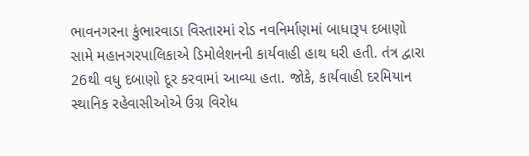ભાવનગરના કુંભારવાડા વિસ્તારમાં રોડ નવનિર્માણમાં બાધારૂપ દબાણો સામે મહાનગરપાલિકાએ ડિમોલેશનની કાર્યવાહી હાથ ધરી હતી. તંત્ર દ્વારા 26થી વધુ દબાણો દૂર કરવામાં આવ્યા હતા. જોકે, કાર્યવાહી દરમિયાન સ્થાનિક રહેવાસીઓએ ઉગ્ર વિરોધ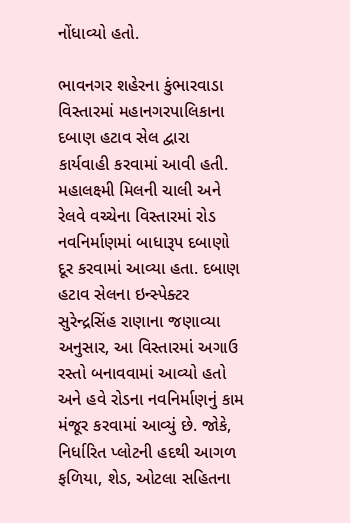નોંધાવ્યો હતો.

ભાવનગર શહેરના કુંભારવાડા વિસ્તારમાં મહાનગરપાલિકાના દબાણ હટાવ સેલ દ્વારા કાર્યવાહી કરવામાં આવી હતી. મહાલક્ષ્મી મિલની ચાલી અને રેલવે વચ્ચેના વિસ્તારમાં રોડ નવનિર્માણમાં બાધારૂપ દબાણો દૂર કરવામાં આવ્યા હતા. દબાણ હટાવ સેલના ઇન્સ્પેક્ટર સુરેન્દ્રસિંહ રાણાના જણાવ્યા અનુસાર, આ વિસ્તારમાં અગાઉ રસ્તો બનાવવામાં આવ્યો હતો અને હવે રોડના નવનિર્માણનું કામ મંજૂર કરવામાં આવ્યું છે. જોકે, નિર્ધારિત પ્લોટની હદથી આગળ ફળિયા, શેડ, ઓટલા સહિતના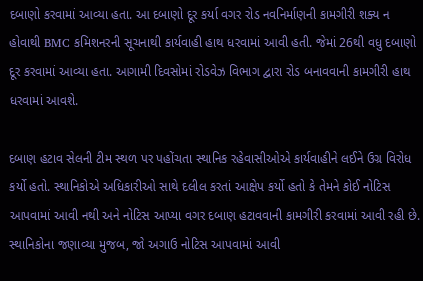દબાણો કરવામાં આવ્યા હતા. આ દબાણો દૂર કર્યા વગર રોડ નવનિર્માણની કામગીરી શક્ય ન હોવાથી BMC કમિશનરની સૂચનાથી કાર્યવાહી હાથ ધરવામાં આવી હતી. જેમાં 26થી વધુ દબાણો દૂર કરવામાં આવ્યા હતા. આગામી દિવસોમાં રોડવેઝ વિભાગ દ્વારા રોડ બનાવવાની કામગીરી હાથ ધરવામાં આવશે.

દબાણ હટાવ સેલની ટીમ સ્થળ પર પહોંચતા સ્થાનિક રહેવાસીઓએ કાર્યવાહીને લઈને ઉગ્ર વિરોધ કર્યો હતો. સ્થાનિકોએ અધિકારીઓ સાથે દલીલ કરતાં આક્ષેપ કર્યો હતો કે તેમને કોઈ નોટિસ આપવામાં આવી નથી અને નોટિસ આપ્યા વગર દબાણ હટાવવાની કામગીરી કરવામાં આવી રહી છે. સ્થાનિકોના જણાવ્યા મુજબ, જો અગાઉ નોટિસ આપવામાં આવી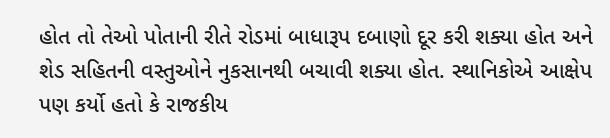હોત તો તેઓ પોતાની રીતે રોડમાં બાધારૂપ દબાણો દૂર કરી શક્યા હોત અને શેડ સહિતની વસ્તુઓને નુકસાનથી બચાવી શક્યા હોત. સ્થાનિકોએ આક્ષેપ પણ કર્યો હતો કે રાજકીય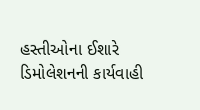હસ્તીઓના ઈશારે ડિમોલેશનની કાર્યવાહી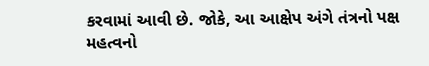કરવામાં આવી છે. જોકે, આ આક્ષેપ અંગે તંત્રનો પક્ષ મહત્વનો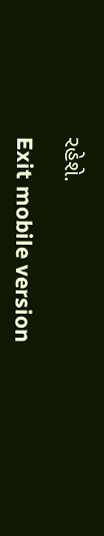રહેશે.

Exit mobile version